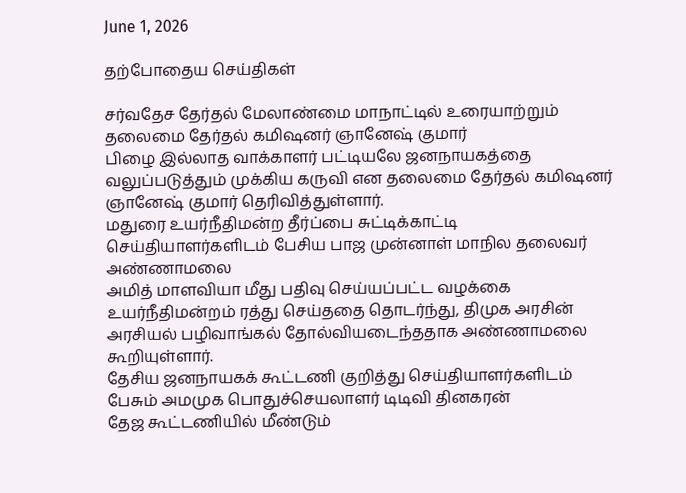June 1, 2026

தற்போதைய செய்திகள்

சர்வதேச தேர்தல் மேலாண்மை மாநாட்டில் உரையாற்றும் தலைமை தேர்தல் கமிஷனர் ஞானேஷ் குமார்
பிழை இல்லாத வாக்காளர் பட்டியலே ஜனநாயகத்தை வலுப்படுத்தும் முக்கிய கருவி என தலைமை தேர்தல் கமிஷனர் ஞானேஷ் குமார் தெரிவித்துள்ளார்.
மதுரை உயர்நீதிமன்ற தீர்ப்பை சுட்டிக்காட்டி செய்தியாளர்களிடம் பேசிய பாஜ முன்னாள் மாநில தலைவர் அண்ணாமலை
அமித் மாளவியா மீது பதிவு செய்யப்பட்ட வழக்கை உயர்நீதிமன்றம் ரத்து செய்ததை தொடர்ந்து, திமுக அரசின் அரசியல் பழிவாங்கல் தோல்வியடைந்ததாக அண்ணாமலை கூறியுள்ளார்.
தேசிய ஜனநாயகக் கூட்டணி குறித்து செய்தியாளர்களிடம் பேசும் அமமுக பொதுச்செயலாளர் டிடிவி தினகரன்
தேஜ கூட்டணியில் மீண்டும்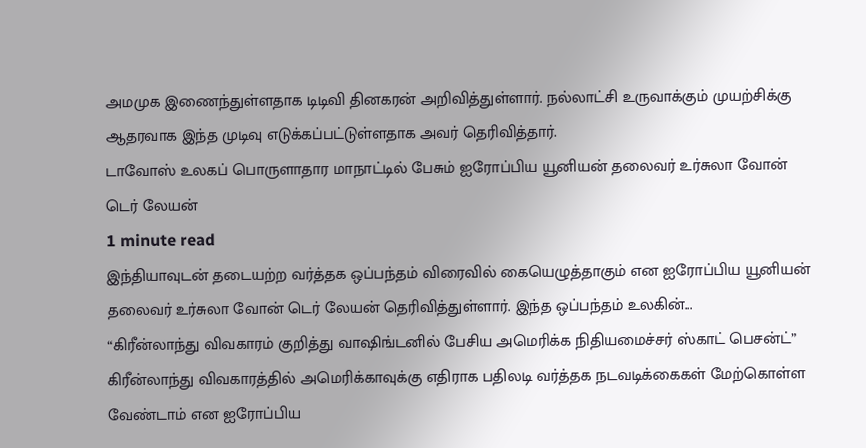அமமுக இணைந்துள்ளதாக டிடிவி தினகரன் அறிவித்துள்ளார். நல்லாட்சி உருவாக்கும் முயற்சிக்கு ஆதரவாக இந்த முடிவு எடுக்கப்பட்டுள்ளதாக அவர் தெரிவித்தார்.
டாவோஸ் உலகப் பொருளாதார மாநாட்டில் பேசும் ஐரோப்பிய யூனியன் தலைவர் உர்சுலா வோன் டெர் லேயன்
1 minute read
இந்தியாவுடன் தடையற்ற வர்த்தக ஒப்பந்தம் விரைவில் கையெழுத்தாகும் என ஐரோப்பிய யூனியன் தலைவர் உர்சுலா வோன் டெர் லேயன் தெரிவித்துள்ளார். இந்த ஒப்பந்தம் உலகின்...
“கிரீன்லாந்து விவகாரம் குறித்து வாஷிங்டனில் பேசிய அமெரிக்க நிதியமைச்சர் ஸ்காட் பெசன்ட்”
கிரீன்லாந்து விவகாரத்தில் அமெரிக்காவுக்கு எதிராக பதிலடி வர்த்தக நடவடிக்கைகள் மேற்கொள்ள வேண்டாம் என ஐரோப்பிய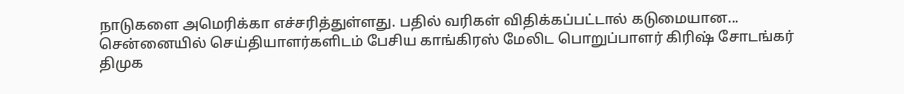நாடுகளை அமெரிக்கா எச்சரித்துள்ளது. பதில் வரிகள் விதிக்கப்பட்டால் கடுமையான...
சென்னையில் செய்தியாளர்களிடம் பேசிய காங்கிரஸ் மேலிட பொறுப்பாளர் கிரிஷ் சோடங்கர்
திமுக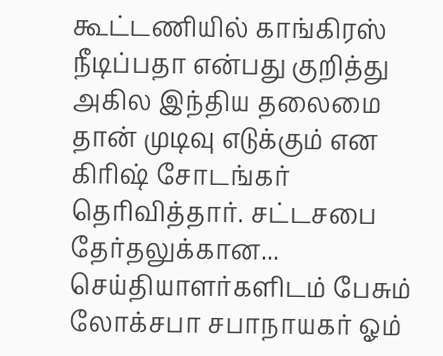கூட்டணியில் காங்கிரஸ் நீடிப்பதா என்பது குறித்து அகில இந்திய தலைமை தான் முடிவு எடுக்கும் என கிரிஷ் சோடங்கர் தெரிவித்தார். சட்டசபை தேர்தலுக்கான...
செய்தியாளர்களிடம் பேசும் லோக்சபா சபாநாயகர் ஓம்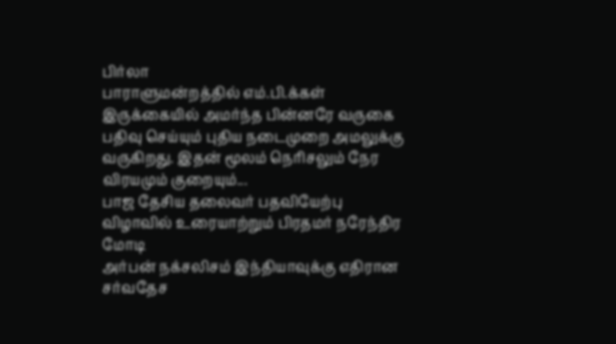பிர்லா
பாராளுமன்றத்தில் எம்.பி.க்கள் இருக்கையில் அமர்ந்த பின்னரே வருகை பதிவு செய்யும் புதிய நடைமுறை அமலுக்கு வருகிறது. இதன் மூலம் நெரிசலும் நேர விரயமும் குறையும்...
பாஜ தேசிய தலைவர் பதவியேற்பு விழாவில் உரையாற்றும் பிரதமர் நரேந்திர மோடி
அர்பன் நக்சலிசம் இந்தியாவுக்கு எதிரான சர்வதேச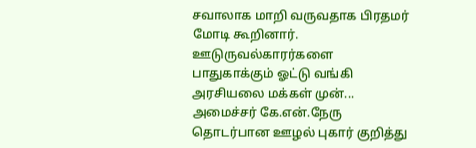சவாலாக மாறி வருவதாக பிரதமர் மோடி கூறினார். ஊடுருவல்காரர்களை பாதுகாக்கும் ஓட்டு வங்கி அரசியலை மக்கள் முன்...
அமைச்சர் கே.என்.நேரு தொடர்பான ஊழல் புகார் குறித்து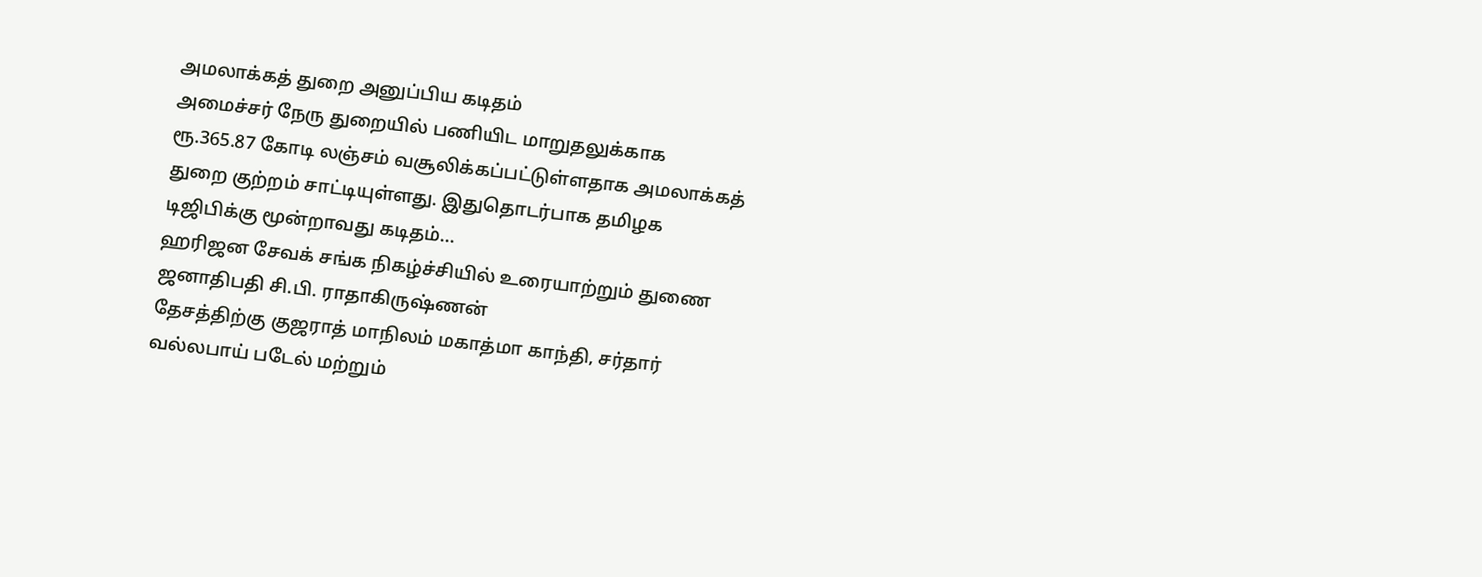அமலாக்கத் துறை அனுப்பிய கடிதம்
அமைச்சர் நேரு துறையில் பணியிட மாறுதலுக்காக ரூ.365.87 கோடி லஞ்சம் வசூலிக்கப்பட்டுள்ளதாக அமலாக்கத் துறை குற்றம் சாட்டியுள்ளது. இதுதொடர்பாக தமிழக டிஜிபிக்கு மூன்றாவது கடிதம்...
ஹரிஜன சேவக் சங்க நிகழ்ச்சியில் உரையாற்றும் துணை ஜனாதிபதி சி.பி. ராதாகிருஷ்ணன்
தேசத்திற்கு குஜராத் மாநிலம் மகாத்மா காந்தி, சர்தார் வல்லபாய் படேல் மற்றும்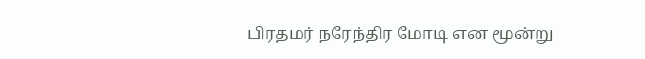பிரதமர் நரேந்திர மோடி என மூன்று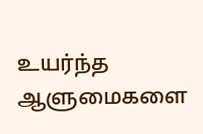உயர்ந்த ஆளுமைகளை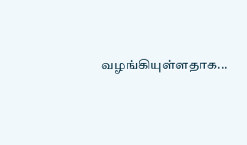வழங்கியுள்ளதாக...